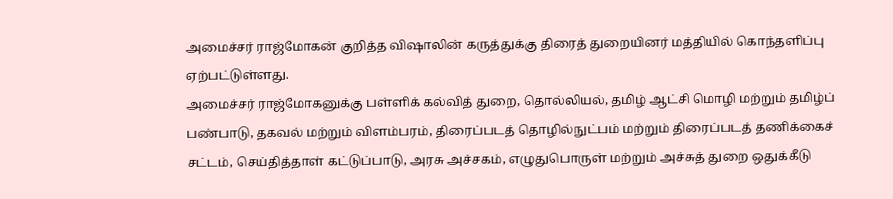அமைச்சர் ராஜ்மோகன் குறித்த விஷாலின் கருத்துக்கு திரைத் துறையினர் மத்தியில் கொந்தளிப்பு ஏற்பட்டுள்ளது.
அமைச்சர் ராஜ்மோகனுக்கு பள்ளிக் கல்வித் துறை, தொல்லியல், தமிழ் ஆட்சி மொழி மற்றும் தமிழ்ப் பண்பாடு, தகவல் மற்றும் விளம்பரம், திரைப்படத் தொழில்நுட்பம் மற்றும் திரைப்படத் தணிக்கைச் சட்டம், செய்தித்தாள் கட்டுப்பாடு, அரசு அச்சகம், எழுதுபொருள் மற்றும் அச்சுத் துறை ஒதுக்கீடு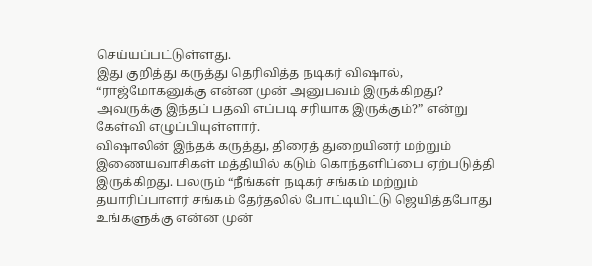செய்யப்பட்டுள்ளது.
இது குறித்து கருத்து தெரிவித்த நடிகர் விஷால், “ராஜ்மோகனுக்கு என்ன முன் அனுபவம் இருக்கிறது? அவருக்கு இந்தப் பதவி எப்படி சரியாக இருக்கும்?” என்று கேள்வி எழுப்பியுள்ளார்.
விஷாலின் இந்தக் கருத்து, திரைத் துறையினர் மற்றும் இணையவாசிகள் மத்தியில் கடும் கொந்தளிப்பை ஏற்படுத்தி இருக்கிறது. பலரும் “நீங்கள் நடிகர் சங்கம் மற்றும் தயாரிப்பாளர் சங்கம் தேர்தலில் போட்டியிட்டு ஜெயித்தபோது உங்களுக்கு என்ன முன்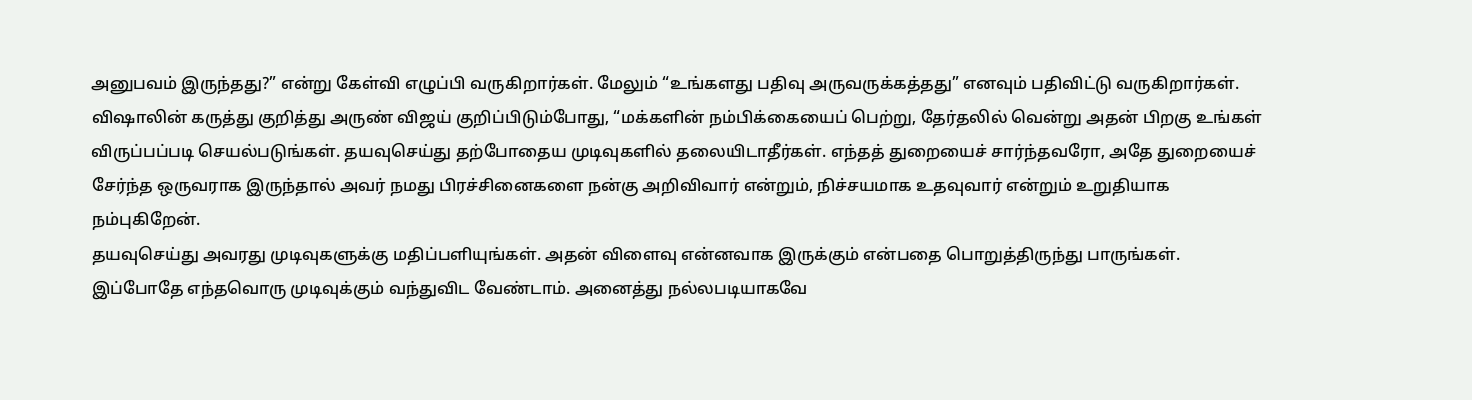அனுபவம் இருந்தது?” என்று கேள்வி எழுப்பி வருகிறார்கள். மேலும் “உங்களது பதிவு அருவருக்கத்தது” எனவும் பதிவிட்டு வருகிறார்கள்.
விஷாலின் கருத்து குறித்து அருண் விஜய் குறிப்பிடும்போது, “மக்களின் நம்பிக்கையைப் பெற்று, தேர்தலில் வென்று அதன் பிறகு உங்கள் விருப்பப்படி செயல்படுங்கள். தயவுசெய்து தற்போதைய முடிவுகளில் தலையிடாதீர்கள். எந்தத் துறையைச் சார்ந்தவரோ, அதே துறையைச் சேர்ந்த ஒருவராக இருந்தால் அவர் நமது பிரச்சினைகளை நன்கு அறிவிவார் என்றும், நிச்சயமாக உதவுவார் என்றும் உறுதியாக நம்புகிறேன்.
தயவுசெய்து அவரது முடிவுகளுக்கு மதிப்பளியுங்கள். அதன் விளைவு என்னவாக இருக்கும் என்பதை பொறுத்திருந்து பாருங்கள். இப்போதே எந்தவொரு முடிவுக்கும் வந்துவிட வேண்டாம். அனைத்து நல்லபடியாகவே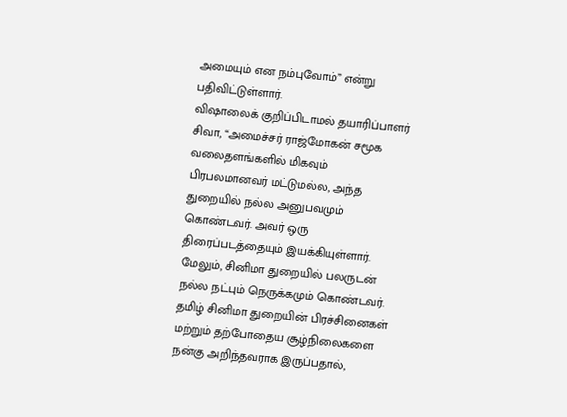அமையும் என நம்புவோம்” என்று பதிவிட்டுள்ளார்.
விஷாலைக் குறிப்பிடாமல் தயாரிப்பாளர் சிவா, “அமைச்சர் ராஜ்மோகன் சமூக வலைதளங்களில் மிகவும் பிரபலமானவர் மட்டுமல்ல, அந்த துறையில் நல்ல அனுபவமும் கொண்டவர். அவர் ஒரு திரைப்படத்தையும் இயக்கியுள்ளார். மேலும், சினிமா துறையில் பலருடன் நல்ல நட்பும் நெருக்கமும் கொண்டவர்.
தமிழ் சினிமா துறையின் பிரச்சினைகள் மற்றும் தற்போதைய சூழ்நிலைகளை நன்கு அறிந்தவராக இருப்பதால்,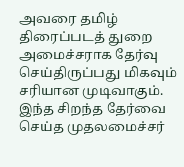அவரை தமிழ் திரைப்படத் துறை அமைச்சராக தேர்வு செய்திருப்பது மிகவும் சரியான முடிவாகும். இந்த சிறந்த தேர்வை செய்த முதலமைச்சர்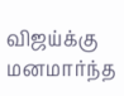விஜய்க்கு மனமார்ந்த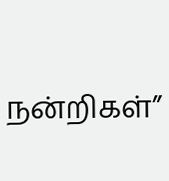நன்றிகள்”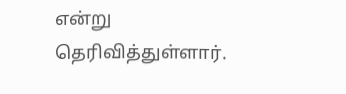என்று தெரிவித்துள்ளார்.